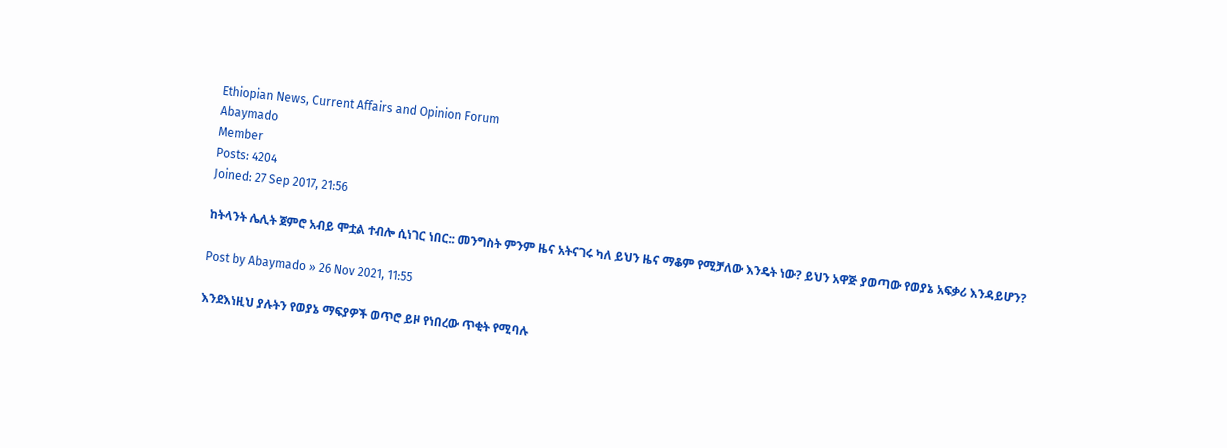Ethiopian News, Current Affairs and Opinion Forum
Abaymado
Member
Posts: 4204
Joined: 27 Sep 2017, 21:56

ከትላንት ሌሊት ጀምሮ አብይ ሞቷል ተብሎ ሲነገር ነበር:: መንግስት ምንም ዜና አትናገሩ ካለ ይህን ዜና ማቆም የሚቻለው እንዴት ነው? ይህን አዋጅ ያወጣው የወያኔ አፍቃሪ እንዳይሆን?

Post by Abaymado » 26 Nov 2021, 11:55

እንደእነዚህ ያሉትን የወያኔ ማፍያዎች ወጥሮ ይዞ የነበረው ጥቂት የሚባሉ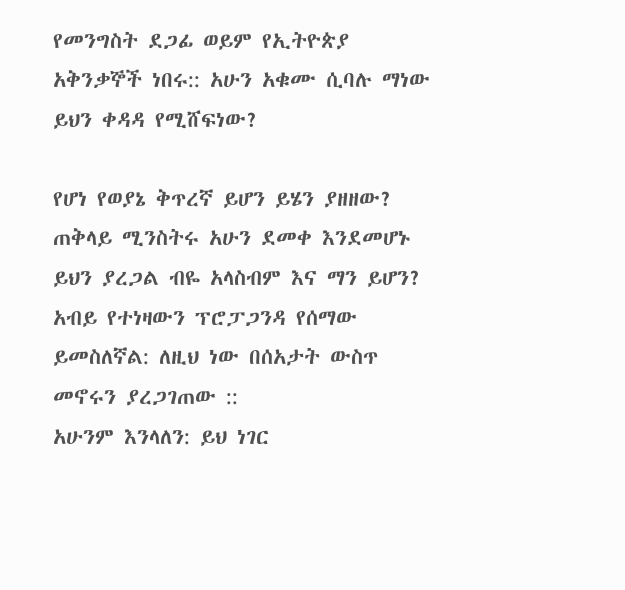የመንግስት ደጋፊ ወይም የኢትዮጵያ አቅንቃኞች ነበሩ:: አሁን አቁሙ ሲባሉ ማነው ይህን ቀዳዳ የሚሸፍነው?

የሆነ የወያኔ ቅጥረኛ ይሆን ይሄን ያዘዘው? ጠቅላይ ሚንስትሩ አሁን ደመቀ እንደመሆኑ ይህን ያረጋል ብዬ አላስብም እና ማን ይሆን?
አብይ የተነዛውን ፕሮፓጋንዳ የሰማው ይመስለኛል: ለዚህ ነው በሰአታት ውስጥ መኖሩን ያረጋገጠው ::
አሁንም እንላለን: ይህ ነገር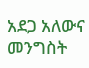አደጋ አለውና መንግስት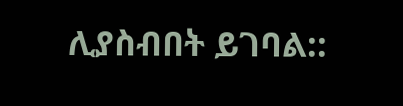ሊያስብበት ይገባል::